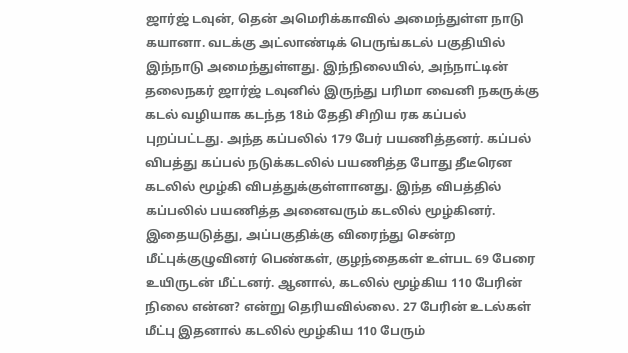ஜார்ஜ் டவுன், தென் அமெரிக்காவில் அமைந்துள்ள நாடு கயானா. வடக்கு அட்லாண்டிக் பெருங்கடல் பகுதியில் இந்நாடு அமைந்துள்ளது. இந்நிலையில், அந்நாட்டின் தலைநகர் ஜார்ஜ் டவுனில் இருந்து பரிமா வைனி நகருக்கு கடல் வழியாக கடந்த 18ம் தேதி சிறிய ரக கப்பல் புறப்பட்டது. அந்த கப்பலில் 179 பேர் பயணித்தனர். கப்பல் விபத்து கப்பல் நடுக்கடலில் பயணித்த போது தீடீரென கடலில் மூழ்கி விபத்துக்குள்ளானது. இந்த விபத்தில் கப்பலில் பயணித்த அனைவரும் கடலில் மூழ்கினர். இதையடுத்து, அப்பகுதிக்கு விரைந்து சென்ற மீட்புக்குழுவினர் பெண்கள், குழந்தைகள் உள்பட 69 பேரை உயிருடன் மீட்டனர். ஆனால், கடலில் மூழ்கிய 110 பேரின் நிலை என்ன? என்று தெரியவில்லை. 27 பேரின் உடல்கள் மீட்பு இதனால் கடலில் மூழ்கிய 110 பேரும்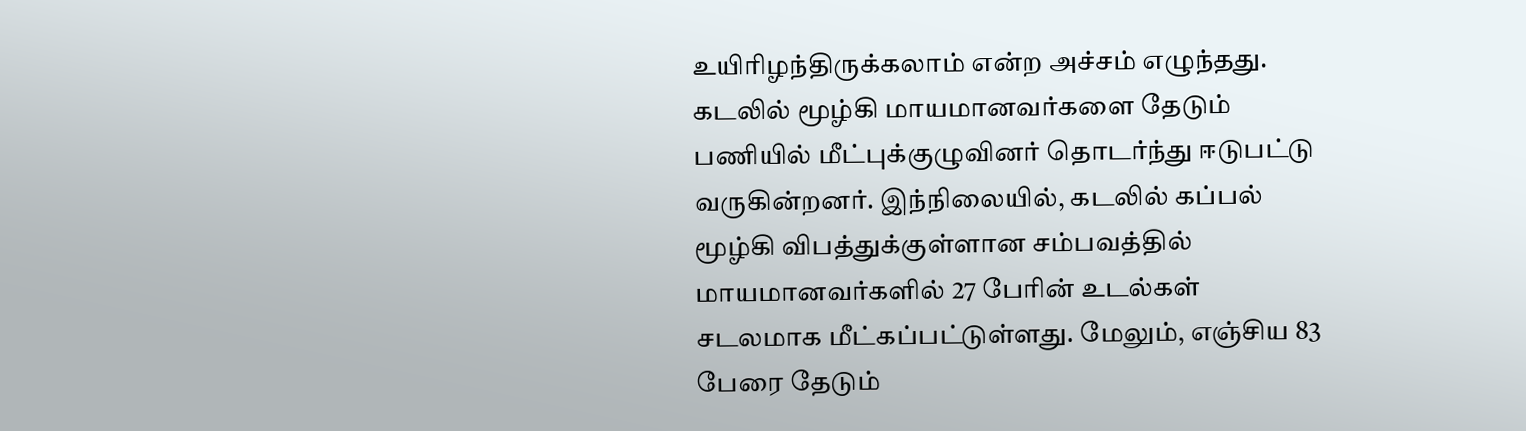உயிரிழந்திருக்கலாம் என்ற அச்சம் எழுந்தது. கடலில் மூழ்கி மாயமானவர்களை தேடும் பணியில் மீட்புக்குழுவினர் தொடர்ந்து ஈடுபட்டு வருகின்றனர். இந்நிலையில், கடலில் கப்பல் மூழ்கி விபத்துக்குள்ளான சம்பவத்தில் மாயமானவர்களில் 27 பேரின் உடல்கள் சடலமாக மீட்கப்பட்டுள்ளது. மேலும், எஞ்சிய 83 பேரை தேடும்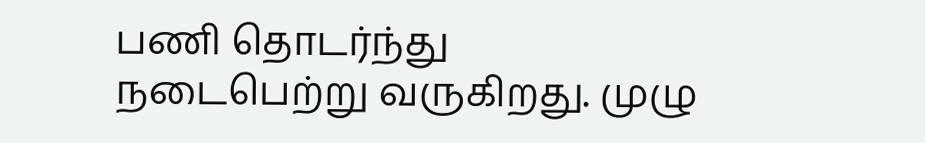பணி தொடர்ந்து நடைபெற்று வருகிறது. முழு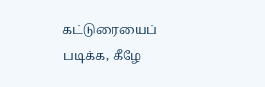கட்டுரையைப் படிக்க, கீழே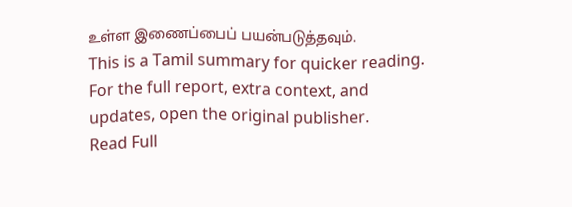உள்ள இணைப்பைப் பயன்படுத்தவும்.
This is a Tamil summary for quicker reading. For the full report, extra context, and updates, open the original publisher.
Read Full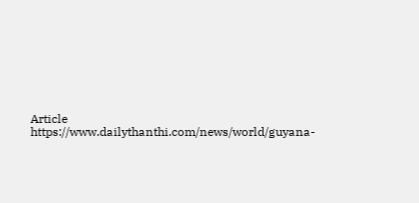Article
https://www.dailythanthi.com/news/world/guyana-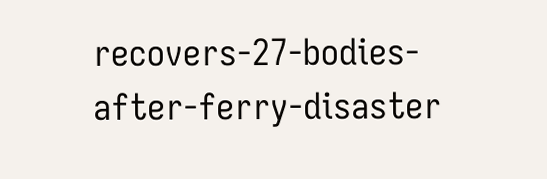recovers-27-bodies-after-ferry-disaster